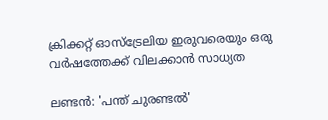ക്രിക്കറ്റ് ഓസ്‌ട്രേലിയ ഇരുവരെയും ഒരു വര്‍ഷത്തേക്ക് വിലക്കാന്‍ സാധ്യത

ലണ്ടന്‍: 'പന്ത് ചുരണ്ടല്‍'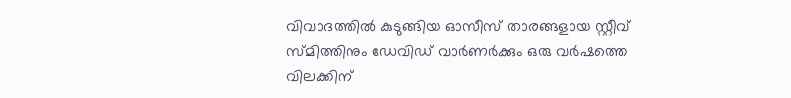വിവാദത്തില്‍ കുടുങ്ങിയ ഓസീസ് താരങ്ങളായ സ്റ്റീവ് സ്‌മിത്തിനും ഡേവിഡ് വാര്‍ണര്‍ക്കും ഒരു വര്‍ഷത്തെ വിലക്കിന്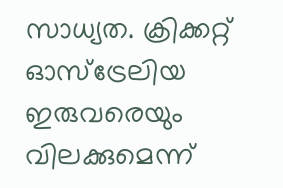സാധ്യത. ക്രിക്കറ്റ് ഓസ്‌‌ട്രേലിയ ഇരുവരെയും വിലക്കുമെന്ന്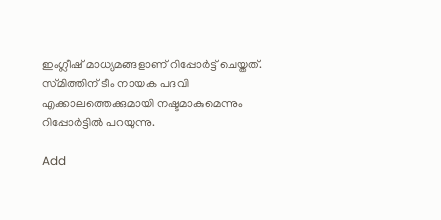ഇംഗ്ലീഷ് മാധ്യമങ്ങളാണ് റിപ്പോര്‍ട്ട് ചെയ്തത്. സ്‌മിത്തിന് ടീം നായക പദവി എക്കാലത്തെക്കുമായി നഷ്ടമാകുമെന്നും റിപ്പോര്‍ട്ടില്‍ പറയുന്നു.

Add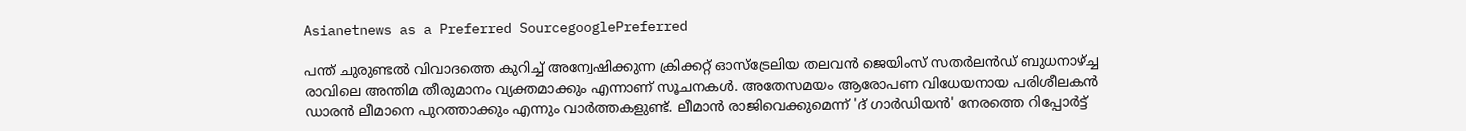Asianetnews as a Preferred SourcegooglePreferred

പന്ത് ചുരുണ്ടല്‍ വിവാദത്തെ കുറിച്ച് അന്വേഷിക്കുന്ന ക്രിക്കറ്റ് ഓസ്‌ട്രേലിയ തലവന്‍ ജെയിംസ് സതര്‍ലന്‍ഡ് ബുധനാഴ്ച്ച രാവിലെ അന്തിമ തീരുമാനം വ്യക്തമാക്കും എന്നാണ് സൂചനകള്‍. അതേസമയം ആരോപണ വിധേയനായ പരിശീലകന്‍ ഡാരന്‍ ലീമാനെ പുറത്താക്കും എന്നും വാര്‍ത്തകളുണ്ട്. ലീമാന്‍ രാജിവെക്കുമെന്ന് 'ദ് ഗാര്‍ഡിയന്‍' നേരത്തെ റിപ്പോര്‍ട്ട്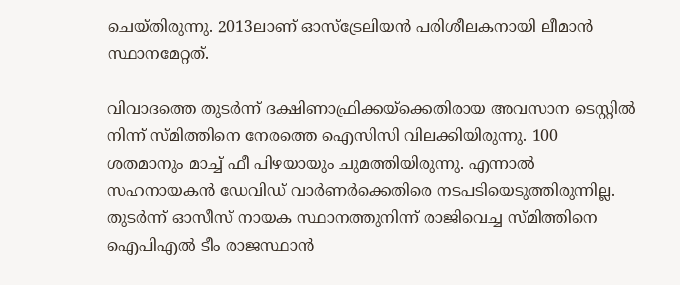ചെയ്തിരുന്നു. 2013ലാണ് ഓസ്‌ട്രേലിയന്‍ പരിശീലകനായി ലീമാന്‍ സ്ഥാനമേറ്റത്.

വിവാദത്തെ തുടര്‍ന്ന് ദക്ഷിണാഫ്രിക്കയ്ക്കെതിരായ അവസാന ടെസ്റ്റില്‍ നിന്ന് സ്മിത്തിനെ നേരത്തെ ഐസിസി വിലക്കിയിരുന്നു. 100 ശതമാനും മാച്ച് ഫീ പിഴയായും ചുമത്തിയിരുന്നു. എന്നാല്‍ സഹനായകന്‍ ഡേവിഡ് വാര്‍ണര്‍ക്കെതിരെ നടപടിയെടുത്തിരുന്നില്ല. തുടര്‍ന്ന് ഓസീസ് നായക സ്ഥാനത്തുനിന്ന് രാജിവെച്ച സ്മിത്തിനെ ഐപിഎല്‍ ടീം രാജസ്ഥാന്‍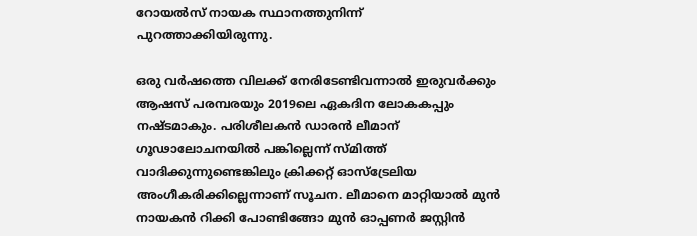റോയല്‍സ് നായക സ്ഥാനത്തുനിന്ന് പുറത്താക്കിയിരുന്നു.

ഒരു വര്‍ഷത്തെ വിലക്ക് നേരിടേണ്ടിവന്നാല്‍ ഇരുവര്‍ക്കും ആഷസ് പരമ്പരയും 2019ലെ ഏകദിന ലോകകപ്പും നഷ്ടമാകും. പരിശീലകന്‍ ഡാരന്‍ ലീമാന് ഗൂഢാലോചനയില്‍ പങ്കില്ലെന്ന് സ്മിത്ത് വാദിക്കുന്നുണ്ടെങ്കിലും ക്രിക്കറ്റ് ഓസ്‌ട്രേലിയ അംഗീകരിക്കില്ലെന്നാണ് സൂചന. ലീമാനെ മാറ്റിയാല്‍ മുന്‍ നായകന്‍ റിക്കി പോണ്ടിങ്ങോ മുന്‍ ഓപ്പണര്‍ ജസ്റ്റിന്‍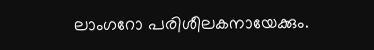ലാംഗറോ പരിശീലകനായേക്കും.